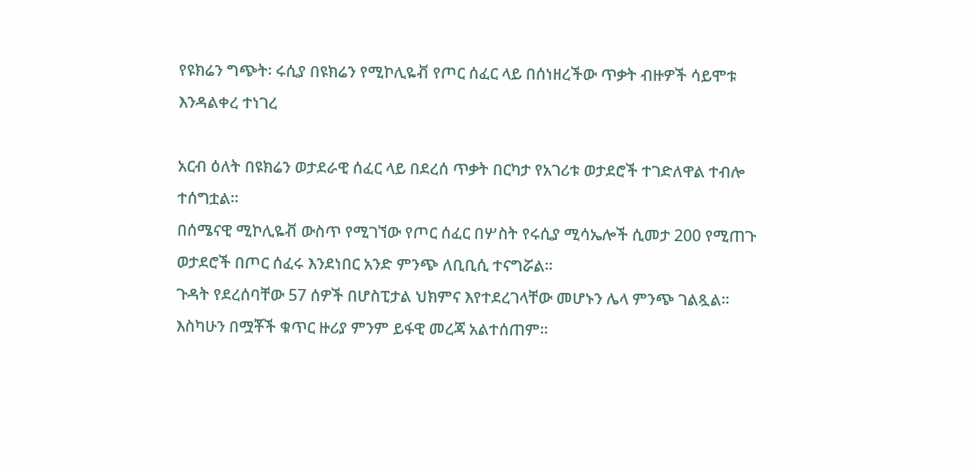የዩክሬን ግጭት፡ ሩሲያ በዩክሬን የሚኮሊዬቭ የጦር ሰፈር ላይ በሰነዘረችው ጥቃት ብዙዎች ሳይሞቱ እንዳልቀረ ተነገረ

አርብ ዕለት በዩክሬን ወታደራዊ ሰፈር ላይ በደረሰ ጥቃት በርካታ የአገሪቱ ወታደሮች ተገድለዋል ተብሎ ተሰግቷል።
በሰሜናዊ ሚኮሊዬቭ ውስጥ የሚገኘው የጦር ሰፈር በሦስት የሩሲያ ሚሳኤሎች ሲመታ 200 የሚጠጉ ወታደሮች በጦር ሰፈሩ እንደነበር አንድ ምንጭ ለቢቢሲ ተናግሯል።
ጉዳት የደረሰባቸው 57 ሰዎች በሆስፒታል ህክምና እየተደረገላቸው መሆኑን ሌላ ምንጭ ገልጿል።
እስካሁን በሟቾች ቁጥር ዙሪያ ምንም ይፋዊ መረጃ አልተሰጠም።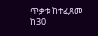ጥቃቱ ከተፈጸመ ከ30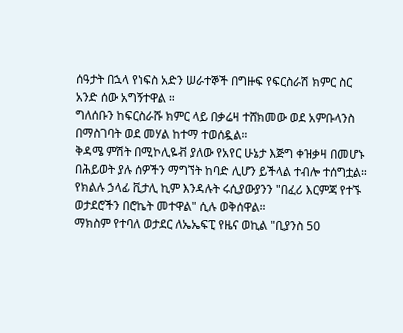ሰዓታት በኋላ የነፍስ አድን ሠራተኞች በግዙፍ የፍርስራሽ ክምር ስር አንድ ሰው አግኝተዋል ።
ግለሰቡን ከፍርስራሹ ክምር ላይ በቃሬዛ ተሸክመው ወደ አምቡላንስ በማስገባት ወደ መሃል ከተማ ተወሰዷል።
ቅዳሜ ምሽት በሚኮሊዬቭ ያለው የአየር ሁኔታ እጅግ ቀዝቃዛ በመሆኑ በሕይወት ያሉ ሰዎችን ማግኘት ከባድ ሊሆን ይችላል ተብሎ ተሰግቷል።
የክልሉ ኃላፊ ቪታሊ ኪም እንዳሉት ሩሲያውያንን "በፈሪ እርምጃ የተኙ ወታደሮችን በሮኬት መተዋል" ሲሉ ወቅሰዋል።
ማክስም የተባለ ወታደር ለኤኤፍፒ የዜና ወኪል "ቢያንስ 50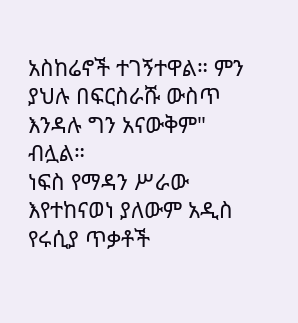አስከሬኖች ተገኝተዋል። ምን ያህሉ በፍርስራሹ ውስጥ እንዳሉ ግን አናውቅም" ብሏል።
ነፍስ የማዳን ሥራው እየተከናወነ ያለውም አዲስ የሩሲያ ጥቃቶች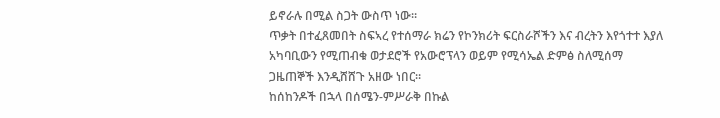ይኖራሉ በሚል ስጋት ውስጥ ነው።
ጥቃት በተፈጸመበት ስፍኣረ የተሰማራ ክሬን የኮንክሪት ፍርስራሾችን እና ብረትን እየጎተተ እያለ አካባቢውን የሚጠብቁ ወታደሮች የአውሮፕላን ወይም የሚሳኤል ድምፅ ስለሚሰማ ጋዜጠኞች እንዲሸሸጉ አዘው ነበር።
ከሰከንዶች በኋላ በሰሜን-ምሥራቅ በኩል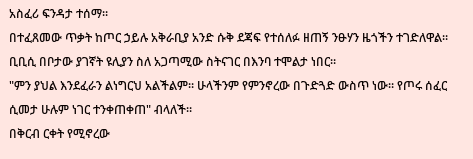አስፈሪ ፍንዳታ ተሰማ።
በተፈጸመው ጥቃት ከጦር ኃይሉ አቅራቢያ አንድ ሱቅ ደጃፍ የተሰለፉ ዘጠኝ ንፁሃን ዜጎችን ተገድለዋል። ቢቢሲ በቦታው ያገኛት ዩሊያን ስለ አጋጣሚው ስትናገር በእንባ ተሞልታ ነበር።
"ምን ያህል እንደፈራን ልነግርህ አልችልም። ሁላችንም የምንኖረው በጉድጓድ ውስጥ ነው። የጦሩ ሰፈር ሲመታ ሁሉም ነገር ተንቀጠቀጠ" ብላለች።
በቅርብ ርቀት የሚኖረው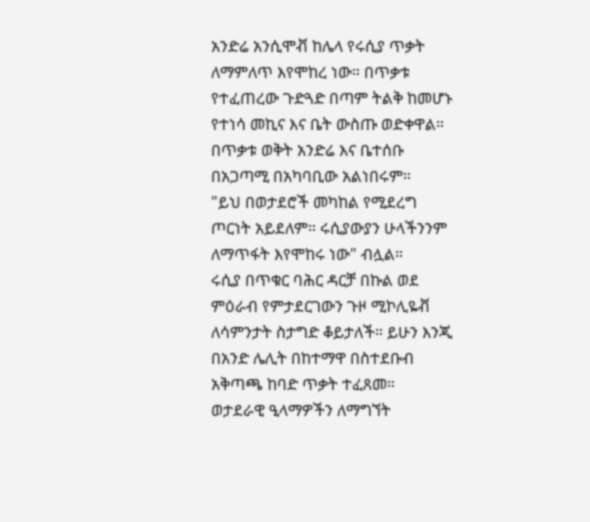አንድሬ አንሲሞቭ ከሌላ የሩሲያ ጥቃት ለማምለጥ እየሞከረ ነው። በጥቃቱ የተፈጠረው ጉድጓድ በጣም ትልቅ ከመሆኑ የተነሳ መኪና እና ቤት ውስጡ ወድቀዋል።
በጥቃቱ ወቅት አንድሬ እና ቤተሰቡ በአጋጣሚ በአካባቢው አልነበሩም።
"ይህ በወታደሮች መካከል የሚደረግ ጦርነት አይደለም። ሩሲያውያን ሁላችንንም ለማጥፋት እየሞከሩ ነው" ብሏል።
ሩሲያ በጥቁር ባሕር ዳርቻ በኩል ወደ ምዕራብ የምታደርገውን ጉዞ ሚኮሊዬቭ ለሳምንታት ስታግድ ቆይታለች። ይሁን እንጂ በአንድ ሌሊት በከተማዋ በስተደቡብ አቅጣጫ ከባድ ጥቃት ተፈጸመ።
ወታደራዊ ዒላማዎችን ለማግኘት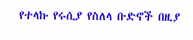የተላኩ የሩሲያ የስለላ ቡድኖች በዚያ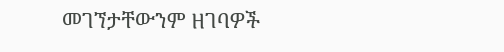መገኘታቸውንም ዘገባዎች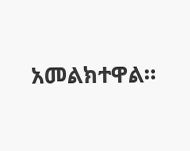አመልክተዋል።